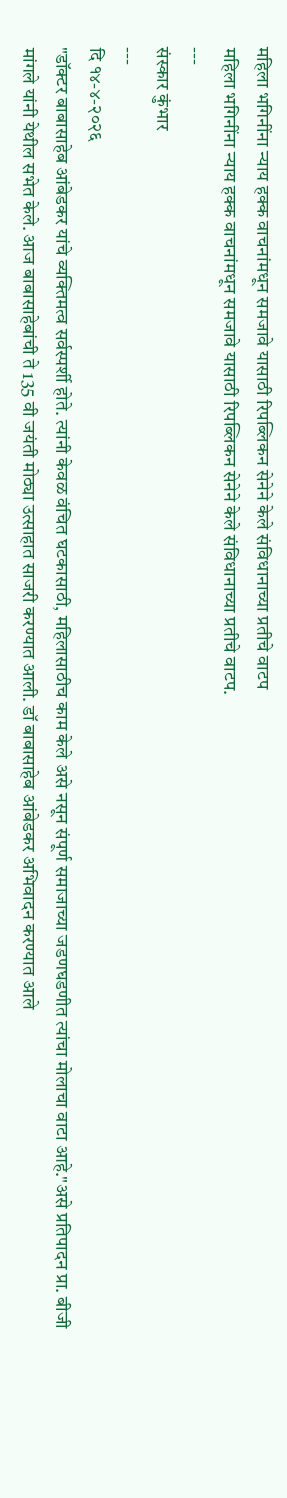महिला भगिनींना न्याय हक्क वाचनांमधून समजावे यासाठी रिपब्लिकन सेनेने केले संविधानाच्या प्रतीचे वाटप
महिला भगिनींना न्याय हक्क वाचनांमधून समजावे यासाठी रिपब्लिकन सेनेने केले संविधानाच्या प्रतीचे वाटप.
---
संस्कार कुंभार
---
दि १४-४-२०२६
"डॉक्टर बाबासाहेब आंबेडकर यांचे व्यक्तिमत्व सर्वस्पर्शी होते. त्यांनी केवळ वंचित घटकासाठी, महिलासाठीच काम केले असे नसून संपूर्ण समाजाच्या जडणघडणीत त्यांचा मोलाचा वाटा आहे."असे प्रतिपादन प्रा. बीजी मांगले यांनी येथील सभेत केले. आज बाबासाहेबांची ते 135 वी जयंती मोठ्या उत्साहात साजरी करण्यात आली. डॉ बाबासाहेब आंबेडकर अभिवादन करण्यात आले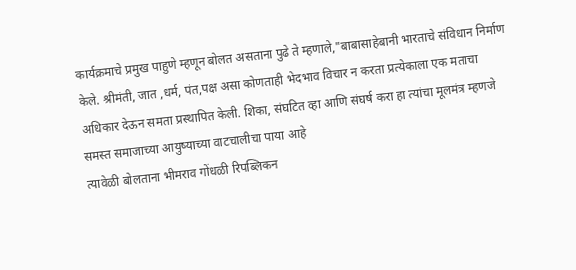कार्यक्रमाचे प्रमुख पाहुणे म्हणून बोलत असताना पुढे ते म्हणाले,"बाबासाहेबानी भारताचे संविधान निर्माण केले. श्रीमंती, जात ,धर्म, पंत,पक्ष असा कोणताही भेदभाव विचार न करता प्रत्येकाला एक मताचा अधिकार देऊन समता प्रस्थापित केली. शिका, संघटित व्हा आणि संघर्ष करा हा त्यांचा मूलमंत्र म्हणजे समस्त समाजाच्या आयुष्याच्या वाटचालीचा पाया आहे
त्यावेळी बोलताना भीमराव गोंधळी रिपब्लिकन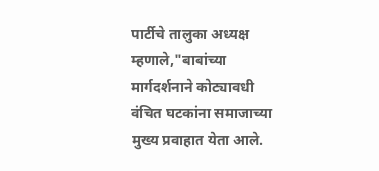पार्टीचे तालुका अध्यक्ष म्हणाले,"बाबांच्या मार्गदर्शनाने कोट्यावधी वंचित घटकांना समाजाच्या मुख्य प्रवाहात येता आले.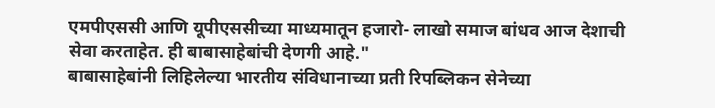एमपीएससी आणि यूपीएससीच्या माध्यमातून हजारो- लाखो समाज बांधव आज देशाची सेवा करताहेत. ही बाबासाहेबांची देणगी आहे."
बाबासाहेबांनी लिहिलेल्या भारतीय संविधानाच्या प्रती रिपब्लिकन सेनेच्या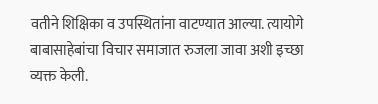वतीने शिक्षिका व उपस्थितांना वाटण्यात आल्या. त्यायोगे बाबासाहेबांचा विचार समाजात रुजला जावा अशी इच्छा व्यक्त केली.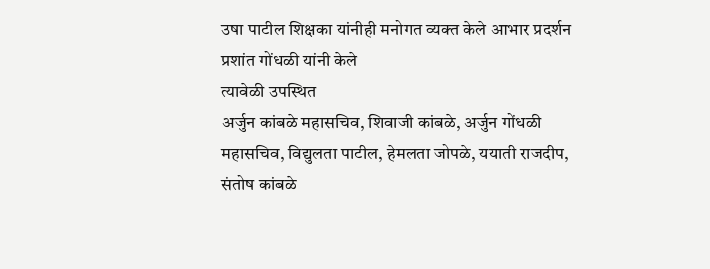उषा पाटील शिक्षका यांनीही मनोगत व्यक्त केले आभार प्रदर्शन प्रशांत गोंधळी यांनी केले
त्यावेळी उपस्थित
अर्जुन कांबळे महासचिव, शिवाजी कांबळे, अर्जुन गोंधळी महासचिव, विद्युलता पाटील, हेमलता जोपळे, ययाती राजदीप, संतोष कांबळे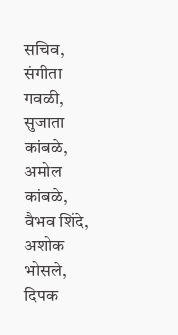सचिव, संगीता गवळी, सुजाता कांबळे, अमोल कांबळे, वैभव शिंदे, अशोक भोसले, दिपक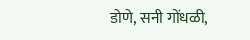डोणे, सनी गोंधळी,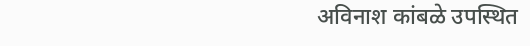अविनाश कांबळे उपस्थित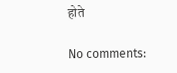होते

No comments: